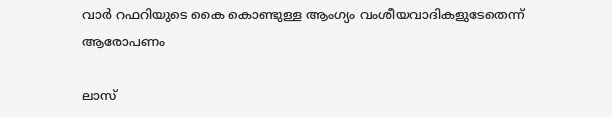വാർ റഫറിയുടെ കൈ കൊണ്ടുള്ള ആംഗ്യം വംശീയവാദികളുടേതെന്ന് ആരോപണം

ലാസ്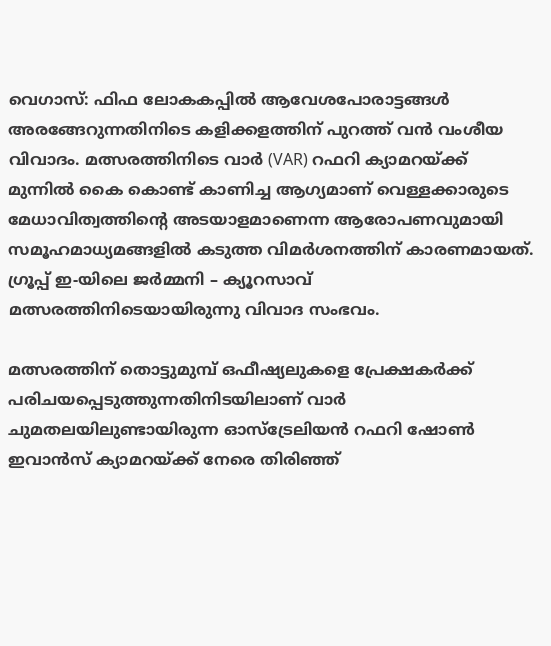വെഗാസ്: ഫിഫ ലോകകപ്പില്‍ ആവേശപോരാട്ടങ്ങള്‍ അരങ്ങേറുന്നതിനിടെ കളിക്കളത്തിന് പുറത്ത് വൻ വംശീയ വിവാദം. മത്സരത്തിനിടെ വാർ (VAR) റഫറി ക്യാമറയ്ക്ക് മുന്നിൽ കൈ കൊണ്ട് കാണിച്ച ആഗ്യമാണ് വെള്ളക്കാരുടെ മേധാവിത്വത്തിന്‍റെ അടയാളമാണെന്ന ആരോപണവുമായി സമൂഹമാധ്യമങ്ങളില്‍ കടുത്ത വിമര്‍ശനത്തിന് കാരണമായത്. ഗ്രൂപ്പ് ഇ-യിലെ ജർമ്മനി – ക്യൂറസാവ് മത്സരത്തിനിടെയായിരുന്നു വിവാദ സംഭവം.

മത്സരത്തിന് തൊട്ടുമുമ്പ് ഒഫീഷ്യലുകളെ പ്രേക്ഷകർക്ക് പരിചയപ്പെടുത്തുന്നതിനിടയിലാണ് വാർ ചുമതലയിലുണ്ടായിരുന്ന ഓസ്‌ട്രേലിയൻ റഫറി ഷോൺ ഇവാൻസ് ക്യാമറയ്ക്ക് നേരെ തിരിഞ്ഞ്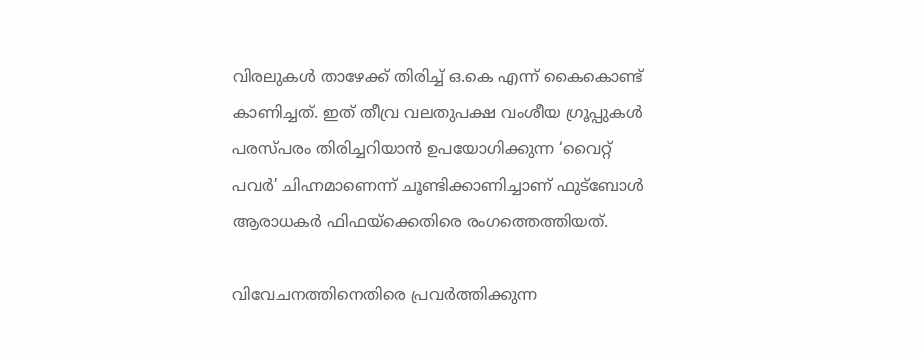വിരലുകള്‍ താഴേക്ക് തിരിച്ച് ഒ.കെ എന്ന് കൈകൊണ്ട് കാണിച്ചത്. ഇത് തീവ്ര വലതുപക്ഷ വംശീയ ഗ്രൂപ്പുകൾ പരസ്പരം തിരിച്ചറിയാൻ ഉപയോഗിക്കുന്ന ‘വൈറ്റ് പവർ’ ചിഹ്നമാണെന്ന് ചൂണ്ടിക്കാണിച്ചാണ് ഫുട്ബോൾ ആരാധകർ ഫിഫയ്ക്കെതിരെ രംഗത്തെത്തിയത്.

വിവേചനത്തിനെതിരെ പ്രവർത്തിക്കുന്ന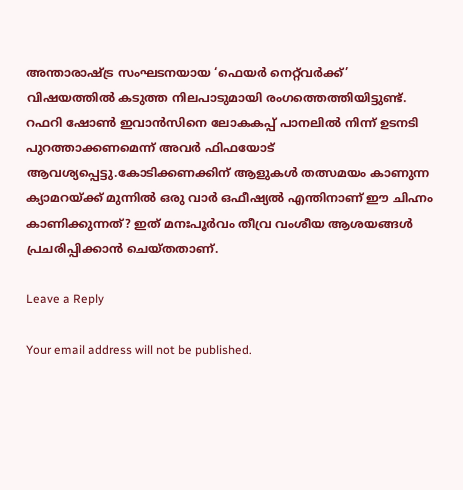അന്താരാഷ്ട്ര സംഘടനയായ ‘ഫെയർ നെറ്റ്‌വർക്ക്’ വിഷയത്തിൽ കടുത്ത നിലപാടുമായി രംഗത്തെത്തിയിട്ടുണ്ട്. റഫറി ഷോൺ ഇവാൻസിനെ ലോകകപ്പ് പാനലിൽ നിന്ന് ഉടനടി പുറത്താക്കണമെന്ന് അവർ ഫിഫയോട് ആവശ്യപ്പെട്ടു.കോടിക്കണക്കിന് ആളുകൾ തത്സമയം കാണുന്ന ക്യാമറയ്ക്ക് മുന്നിൽ ഒരു വാർ ഒഫീഷ്യൽ എന്തിനാണ് ഈ ചിഹ്നം കാണിക്കുന്നത്? ഇത് മനഃപൂർവം തീവ്ര വംശീയ ആശയങ്ങൾ പ്രചരിപ്പിക്കാൻ ചെയ്തതാണ്.

Leave a Reply

Your email address will not be published.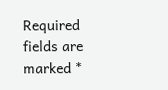Required fields are marked *